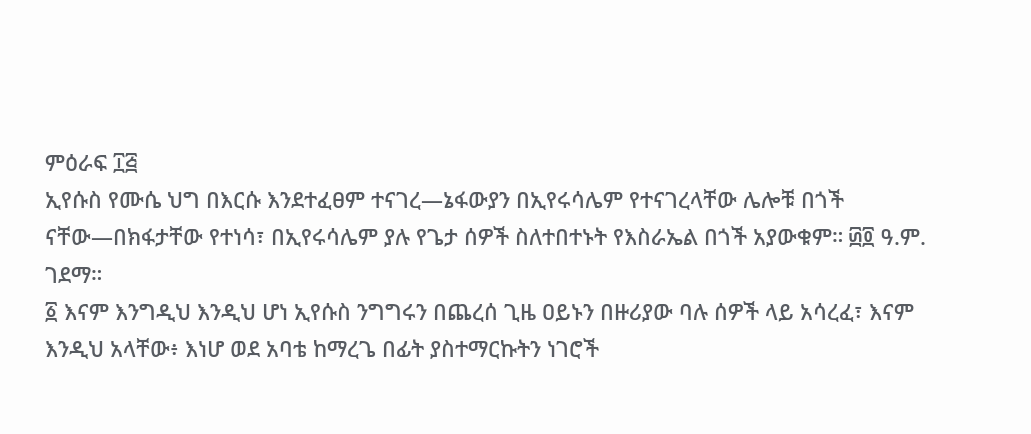ምዕራፍ ፲፭
ኢየሱስ የሙሴ ህግ በእርሱ እንደተፈፀም ተናገረ—ኔፋውያን በኢየሩሳሌም የተናገረላቸው ሌሎቹ በጎች ናቸው—በክፋታቸው የተነሳ፣ በኢየሩሳሌም ያሉ የጌታ ሰዎች ስለተበተኑት የእስራኤል በጎች አያውቁም። ፴፬ ዓ.ም. ገደማ።
፩ እናም እንግዲህ እንዲህ ሆነ ኢየሱስ ንግግሩን በጨረሰ ጊዜ ዐይኑን በዙሪያው ባሉ ሰዎች ላይ አሳረፈ፣ እናም እንዲህ አላቸው፥ እነሆ ወደ አባቴ ከማረጌ በፊት ያስተማርኩትን ነገሮች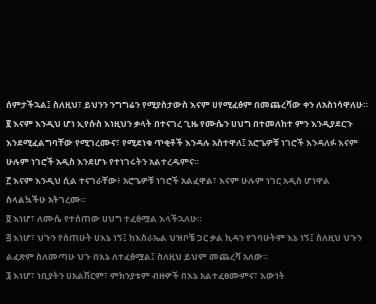ሰምታችኋል፤ ስለዚህ፣ ይህንን ንግግሬን የሚያስታውስ እናም ሀየሚፈፅም በመጨረሻው ቀን ለአስነሳዋለሁ።
፪ እናም እንዲህ ሆነ ኢየሱስ እነዚህን ቃላት በተናገረ ጊዜ የሙሴን ሀህግ በተመለከተ ምን እንዲያደርጉ እንደሚፈልግባቸው የሚገረሙና፣ የሚደነቁ ጥቂቶች እንዳሉ አስተዋለ፤ አሮጌዎቹ ነገሮች እንዳለፉ እናም ሁሉም ነገሮች አዲስ እንደሆኑ የተነገሩትን አልተረዱምና።
፫ እናም እንዲህ ሲል ተናገራቸው፥ አሮጌዎቹ ነገሮች አልፈዋል፣ እናም ሁሉም ነገር አዲስ ሆነዋል ስላልኳችሁ አትገረሙ።
፬ እነሆ፣ ለሙሴ የተሰጠው ሀህግ ተፈፅሟል እላችኋለሁ።
፭ እነሆ፣ ህጉን የሰጠሁት ሀእኔ ነኝ፤ ከእስራኤል ህዝቦቼ ጋር ቃል ኪዳን የገባሁትም እኔ ነኝ፤ ስለዚህ ህጉን ልፈጽም ስለመጣሁ ህጉ በእኔ ለተፈፅሟል፤ ስለዚህ ይህም መጨረሻ አለው።
፮ እነሆ፣ ነቢያትን ሀአልሽርም፣ ምክንያቱም ብዙዎች በእኔ አልተፈፀሙምና፣ እውነት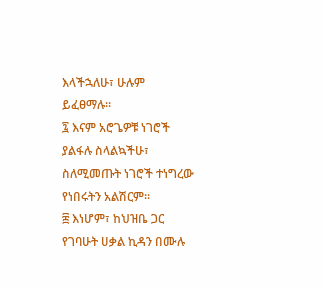እላችኋለሁ፣ ሁሉም ይፈፀማሉ።
፯ እናም አሮጌዎቹ ነገሮች ያልፋሉ ስላልኳችሁ፣ ስለሚመጡት ነገሮች ተነግረው የነበሩትን አልሽርም።
፰ እነሆም፣ ከህዝቤ ጋር የገባሁት ሀቃል ኪዳን በሙሉ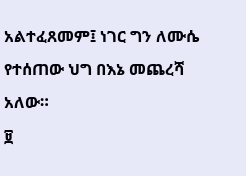አልተፈጸመም፤ ነገር ግን ለሙሴ የተሰጠው ህግ በእኔ መጨረሻ አለው።
፱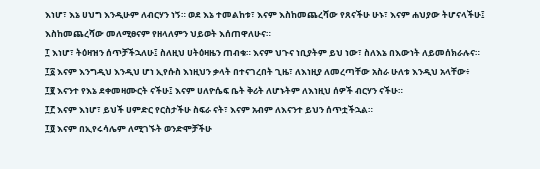እነሆ፣ እኔ ሀህግ እንዲሁም ለብርሃን ነኝ። ወደ እኔ ተመልከቱ፣ እናም እስከመጨረሻው የጸናችሁ ሁኑ፣ እናም ሐህያው ትሆናላችሁ፤ እስከመጨረሻው መለሚፀናም የዘላለምን ህይወት እሰጠዋለሁና።
፲ እነሆ፣ ትዕዛዝን ሰጥቻችኋለሁ፤ ስለዚህ ሀትዕዛዜን ጠብቁ። እናም ህጉና ነቢያትም ይህ ነው፣ ስለእኔ በእውነት ለይመሰክራሉና።
፲፩ እናም እንግዲህ እንዲህ ሆነ ኢየሱስ እነዚህን ቃላት በተናገረበት ጊዜ፣ ለእነዚያ ለመረጣቸው አስራ ሁለቱ እንዲህ አላቸው፥
፲፪ እናንተ የእኔ ደቀመዛሙርት ናችሁ፤ እናም ሀለዮሴፍ ቤት ቅሪት ለሆኑትም ለእነዚህ ሰዎች ብርሃን ናችሁ።
፲፫ እናም እነሆ፣ ይህች ሀምድር የርስታችሁ ስፍራ ናት፣ እናም አብም ለእናንተ ይህን ሰጥቷችኋል።
፲፬ እናም በኢየሩሳሌም ለሚገኙት ወንድሞቻችሁ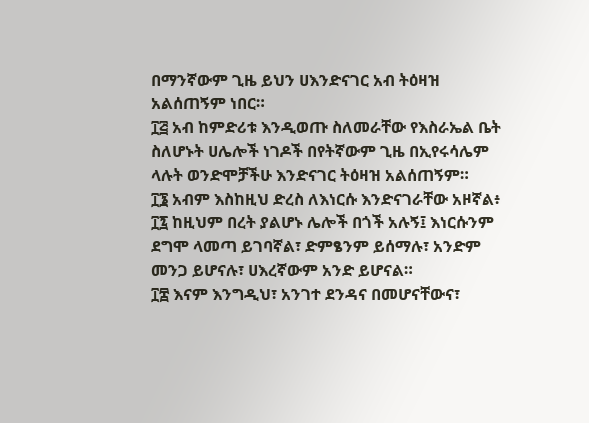በማንኛውም ጊዜ ይህን ሀእንድናገር አብ ትዕዛዝ አልሰጠኝም ነበር።
፲፭ አብ ከምድሪቱ እንዲወጡ ስለመራቸው የእስራኤል ቤት ስለሆኑት ሀሌሎች ነገዶች በየትኛውም ጊዜ በኢየሩሳሌም ላሉት ወንድሞቻችሁ እንድናገር ትዕዛዝ አልሰጠኝም።
፲፮ አብም እስከዚህ ድረስ ለእነርሱ እንድናገራቸው አዞኛል፥
፲፯ ከዚህም በረት ያልሆኑ ሌሎች በጎች አሉኝ፤ እነርሱንም ደግሞ ላመጣ ይገባኛል፣ ድምፄንም ይሰማሉ፣ አንድም መንጋ ይሆናሉ፣ ሀእረኛውም አንድ ይሆናል።
፲፰ እናም እንግዲህ፣ አንገተ ደንዳና በመሆናቸውና፣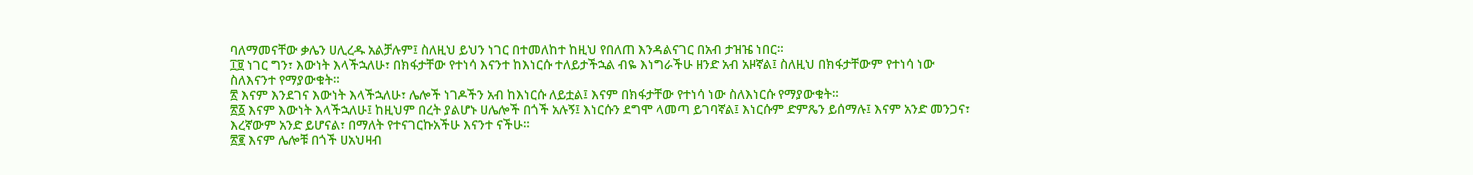ባለማመናቸው ቃሌን ሀሊረዱ አልቻሉም፤ ስለዚህ ይህን ነገር በተመለከተ ከዚህ የበለጠ እንዳልናገር በአብ ታዝዤ ነበር።
፲፱ ነገር ግን፣ እውነት እላችኋለሁ፣ በክፋታቸው የተነሳ እናንተ ከእነርሱ ተለይታችኋል ብዬ እነግራችሁ ዘንድ አብ አዞኛል፤ ስለዚህ በክፋታቸውም የተነሳ ነው ስለእናንተ የማያውቁት።
፳ እናም እንደገና እውነት እላችኋለሁ፣ ሌሎች ነገዶችን አብ ከእነርሱ ለይቷል፤ እናም በክፋታቸው የተነሳ ነው ስለእነርሱ የማያውቁት።
፳፩ እናም እውነት እላችኋለሁ፤ ከዚህም በረት ያልሆኑ ሀሌሎች በጎች አሉኝ፤ እነርሱን ደግሞ ላመጣ ይገባኛል፤ እነርሱም ድምጼን ይሰማሉ፤ እናም አንድ መንጋና፣ እረኛውም አንድ ይሆናል፣ በማለት የተናገርኩአችሁ እናንተ ናችሁ።
፳፪ እናም ሌሎቹ በጎች ሀአህዛብ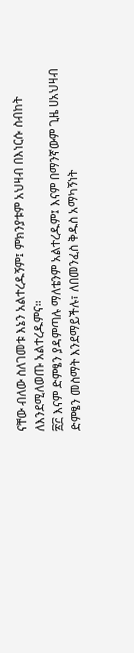ናቸው ብለው ስለገመቱ እኔን አልተረዱኝም፤ ምክንያቱም አህዛብ በእነርሱ ስብከት ለእንደሚለወጡ አልተረዱምና።
፳፫ እናም ድምፄን ያዳምጣሉ ማለቴንም አልተረዱም፤ እናም በማንኛውም ጊዜ ሀአህዛብ ድምፄን መስማት እንደማይችሉ፣ ለበመንፈስ ቅዱስ አማካኝነት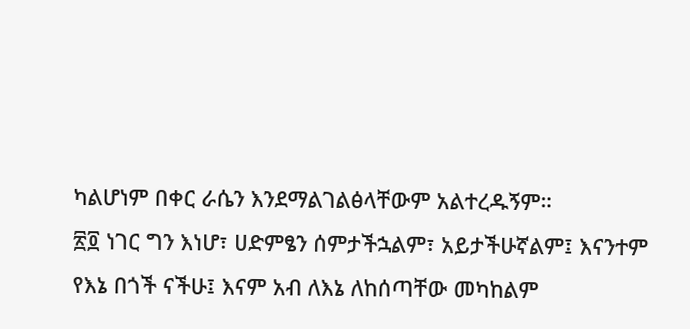ካልሆነም በቀር ራሴን እንደማልገልፅላቸውም አልተረዱኝም።
፳፬ ነገር ግን እነሆ፣ ሀድምፄን ሰምታችኋልም፣ አይታችሁኛልም፤ እናንተም የእኔ በጎች ናችሁ፤ እናም አብ ለእኔ ለከሰጣቸው መካከልም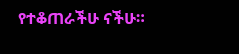የተቆጠራችሁ ናችሁ።